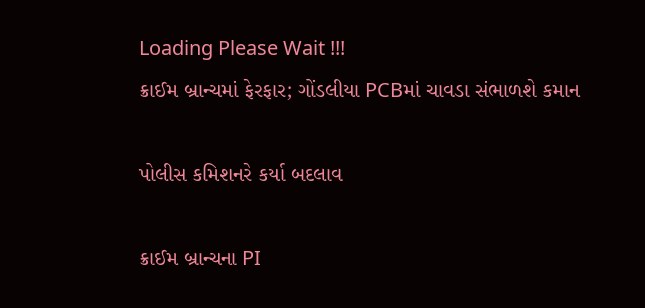Loading Please Wait !!!
ક્રાઈમ બ્રાન્ચમાં ફેરફાર; ગોંડલીયા PCBમાં ચાવડા સંભાળશે કમાન

પોલીસ કમિશનરે કર્યા બદલાવ

ક્રાઈમ બ્રાન્ચના PI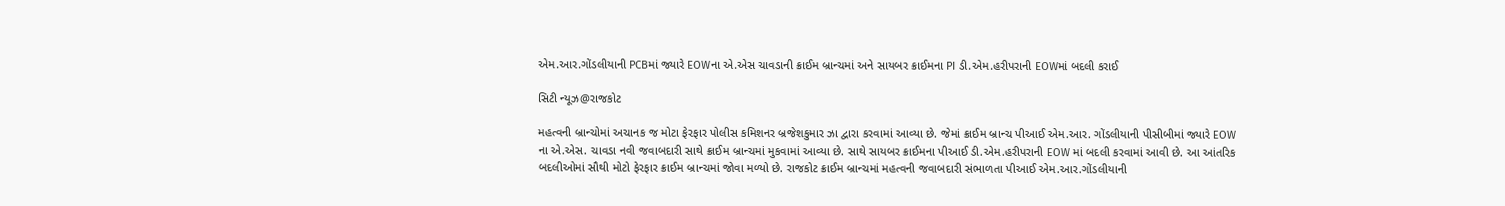એમ.આર.ગોંડલીયાની PCBમાં જ્યારે EOWના એ.એસ ચાવડાની ક્રાઈમ બ્રાન્ચમાં અને સાયબર ક્રાઈમના PI ડી.એમ.હરીપરાની EOWમાં બદલી કરાઈ

સિટી ન્યૂઝ@રાજકોટ

મહત્વની બ્રાન્ચોમાં અચાનક જ મોટા ફેરફાર પોલીસ કમિશનર બ્રજેશકુમાર ઝા દ્વારા કરવામાં આવ્યા છે. જેમાં ક્રાઈમ બ્રાન્ચ પીઆઈ એમ.આર. ગોંડલીયાની પીસીબીમાં જ્યારે EOW ના એ.એસ. ચાવડા નવી જવાબદારી સાથે ક્રાઈમ બ્રાન્ચમાં મુકવામાં આવ્યા છે. સાથે સાયબર ક્રાઈમના પીઆઈ ડી.એમ.હરીપરાની EOW માં બદલી કરવામાં આવી છે. આ આંતરિક બદલીઓમાં સૌથી મોટો ફેરફાર ક્રાઈમ બ્રાન્ચમાં જોવા મળ્યો છે. રાજકોટ ક્રાઈમ બ્રાન્ચમાં મહત્વની જવાબદારી સંભાળતા પીઆઈ એમ.આર.ગોંડલીયાની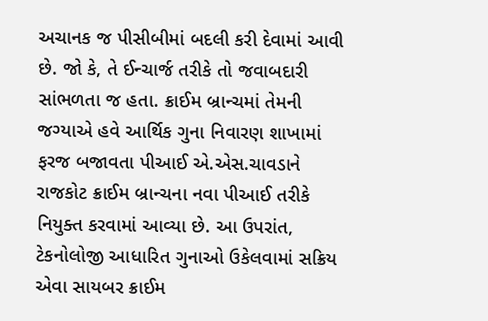અચાનક જ પીસીબીમાં બદલી કરી દેવામાં આવી છે. જો કે, તે ઈન્ચાર્જ તરીકે તો જવાબદારી સાંભળતા જ હતા. ક્રાઈમ બ્રાન્ચમાં તેમની જગ્યાએ હવે આર્થિક ગુના નિવારણ શાખામાં ફરજ બજાવતા પીઆઈ એ.એસ.ચાવડાને રાજકોટ ક્રાઈમ બ્રાન્ચના નવા પીઆઈ તરીકે નિયુક્ત કરવામાં આવ્યા છે. આ ઉપરાંત, ટેકનોલોજી આધારિત ગુનાઓ ઉકેલવામાં સક્રિય એવા સાયબર ક્રાઈમ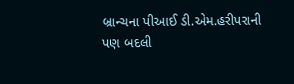બ્રાન્ચના પીઆઈ ડી.એમ.હરીપરાની પણ બદલી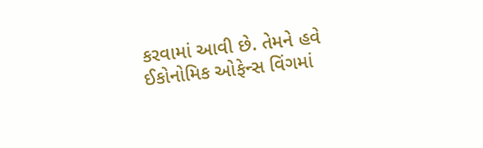કરવામાં આવી છે. તેમને હવે ઈકોનોમિક ઓફેન્સ વિંગમાં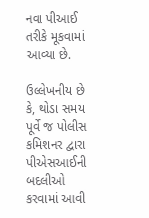નવા પીઆઈ તરીકે મૂકવામાં આવ્યા છે.

ઉલ્લેખનીય છે કે, થોડા સમય પૂર્વે જ પોલીસ કમિશનર દ્વારા પીએસઆઈની બદલીઓ કરવામાં આવી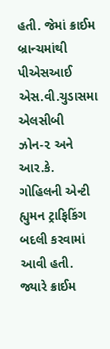હતી. જેમાં ક્રાઈમ બ્રાન્ચમાંથી પીએસઆઈ એસ.વી.ચુડાસમા એલસીબી ઝોન-૨ અને આર.કે. ગોહિલની એન્ટી હ્યુમન ટ્રાફિકિંગ બદલી કરવામાં આવી હતી. જ્યારે ક્રાઈમ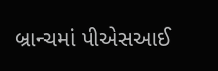બ્રાન્ચમાં પીએસઆઈ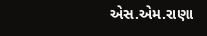એસ.એમ.રાણા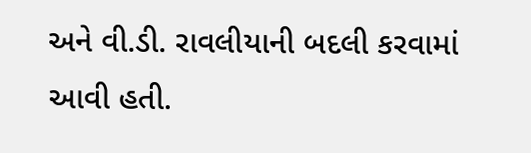અને વી.ડી. રાવલીયાની બદલી કરવામાં આવી હતી.